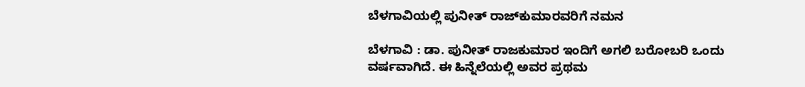ಬೆಳಗಾವಿಯಲ್ಲಿ ಪುನೀತ್ ರಾಜ್‍ಕುಮಾರವರಿಗೆ ನಮನ

ಬೆಳಗಾವಿ : ಡಾ. ಪುನೀತ್ ರಾಜಕುಮಾರ ಇಂದಿಗೆ ಅಗಲಿ ಬರೋಬರಿ ಒಂದು ವರ್ಷವಾಗಿದೆ. ಈ‌ ಹಿನ್ನೆಲೆಯಲ್ಲಿ ಅವರ ಪ್ರಥಮ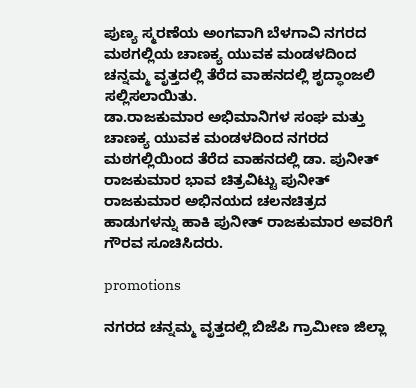ಪುಣ್ಯ ಸ್ಮರಣೆಯ‌ ಅಂಗವಾಗಿ ಬೆಳಗಾವಿ ನಗರದ ಮಠಗಲ್ಲಿಯ ಚಾಣಕ್ಯ ಯುವಕ‌ ಮಂಡಳದಿಂದ ಚನ್ನಮ್ಮ ವೃತ್ತದಲ್ಲಿ ತೆರೆದ ವಾಹನದಲ್ಲಿ ಶೃದ್ಧಾಂಜಲಿ ಸಲ್ಲಿಸಲಾಯಿತು.
ಡಾ.ರಾಜಕುಮಾರ ಅಭಿಮಾನಿಗಳ ಸಂಘ ಮತ್ತು ಚಾಣಕ್ಯ ಯುವಕ ಮಂಡಳದಿಂದ ನಗರದ ಮಠಗಲ್ಲಿಯಿಂದ ತೆರೆದ ವಾಹನದಲ್ಲಿ ಡಾ. ಪುನೀತ್ ರಾಜಕುಮಾರ ಭಾವ ಚಿತ್ರವಿಟ್ಟು ಪುನೀತ್ ರಾಜಕುಮಾರ ಅಭಿನಯದ ಚಲನಚಿತ್ರದ ಹಾಡುಗಳನ್ನು ಹಾಕಿ ಪುನೀತ್ ರಾಜಕುಮಾರ ಅವರಿಗೆ ಗೌರವ ಸೂಚಿಸಿದರು.

promotions

ನಗರದ ಚನ್ನಮ್ಮ ವೃತ್ತದಲ್ಲಿ ಬಿಜೆಪಿ ಗ್ರಾಮೀಣ‌ ಜಿಲ್ಲಾ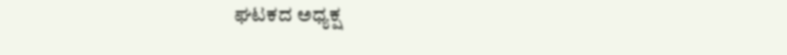ಘಟಕದ ಅಧ್ಯಕ್ಷ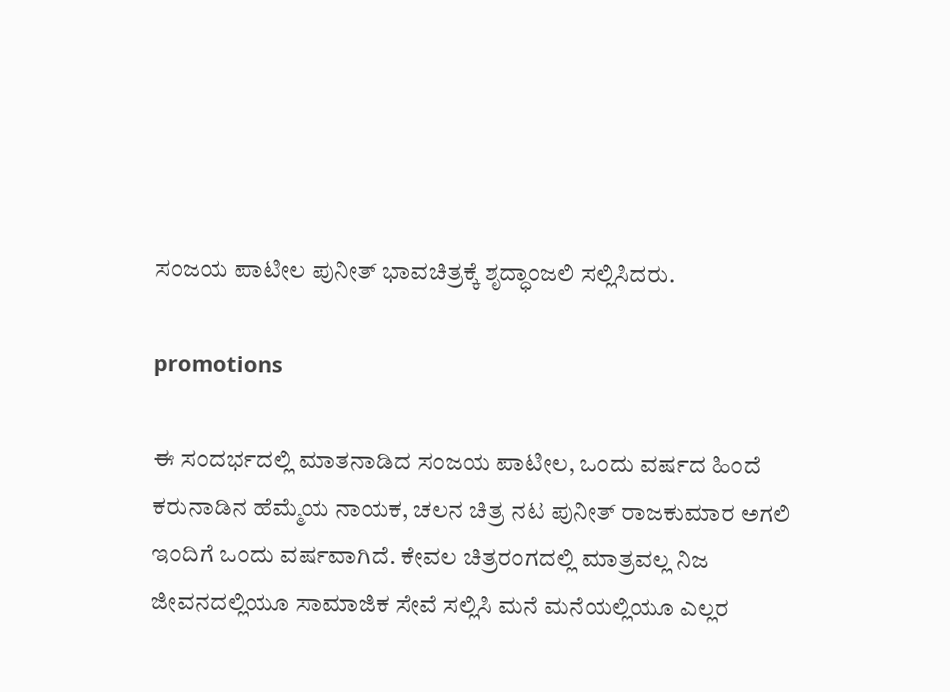ಸಂಜಯ ಪಾಟೀಲ ಪುನೀತ್ ಭಾವಚಿತ್ರಕ್ಕೆ ಶೃದ್ಧಾಂಜಲಿ ಸಲ್ಲಿಸಿದರು.

promotions

ಈ ಸಂದರ್ಭದಲ್ಲಿ ಮಾತನಾಡಿದ ಸಂಜಯ ಪಾಟೀಲ, ಒಂದು ವರ್ಷದ ಹಿಂದೆ ಕರುನಾಡಿನ ಹೆಮ್ಮೆಯ ನಾಯಕ, ಚಲನ‌ ಚಿತ್ರ ನಟ ಪುನೀತ್ ರಾಜಕುಮಾರ ಅಗಲಿ ಇಂದಿಗೆ ಒಂದು ವರ್ಷವಾಗಿದೆ. ಕೇವಲ ಚಿತ್ರರಂಗದಲ್ಲಿ ಮಾತ್ರವಲ್ಲ ನಿಜ ಜೀವನದಲ್ಲಿಯೂ ಸಾಮಾಜಿಕ ಸೇವೆ ಸಲ್ಲಿಸಿ ಮನೆ ಮನೆಯಲ್ಲಿಯೂ ಎಲ್ಲರ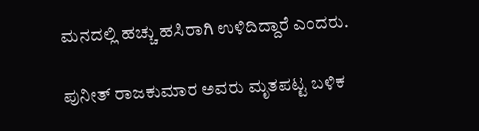ಮನದಲ್ಲಿ ಹಚ್ಚು ಹಸಿರಾಗಿ ಉಳಿದಿದ್ದಾರೆ ಎಂದರು.

ಪುನೀತ್ ರಾಜಕುಮಾರ ಅವರು ಮೃತಪಟ್ಟ ಬಳಿಕ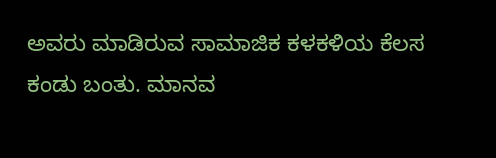ಅವರು ಮಾಡಿರುವ ಸಾಮಾಜಿಕ ಕಳಕಳಿಯ ಕೆಲಸ ಕಂಡು ಬಂತು. ಮಾನವ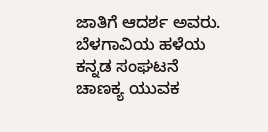ಜಾತಿಗೆ ಆದರ್ಶ ಅವರು. ಬೆಳಗಾವಿಯ ಹಳೆಯ ಕನ್ನಡ ಸಂಘಟನೆ ಚಾಣಕ್ಯ ಯುವಕ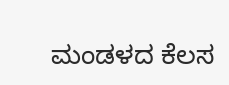ಮಂಡಳದ ಕೆಲಸ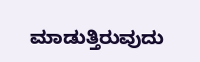ಮಾಡುತ್ತಿರುವುದು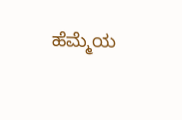ಹೆಮ್ಮೆಯ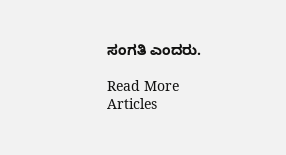ಸಂಗತಿ ಎಂದರು.

Read More Articles